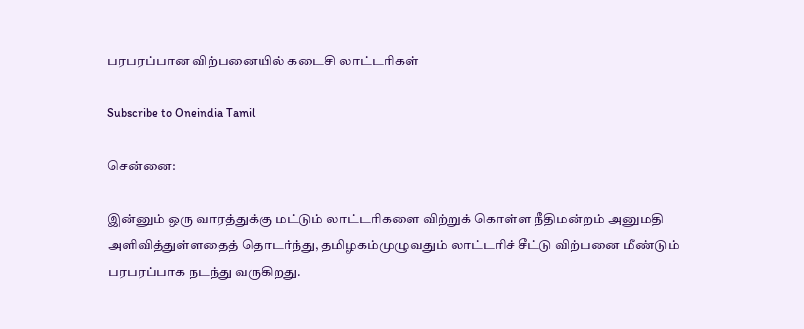பரபரப்பான விற்பனையில் கடைசி லாட்டரிகள்

Subscribe to Oneindia Tamil

சென்னை:

இன்னும் ஒரு வாரத்துக்கு மட்டும் லாட்டரிகளை விற்றுக் கொள்ள நீதிமன்றம் அனுமதி அளிவித்துள்ளதைத் தொடர்ந்து, தமிழகம்முழுவதும் லாட்டரிச் சீட்டு விற்பனை மீண்டும் பரபரப்பாக நடந்து வருகிறது.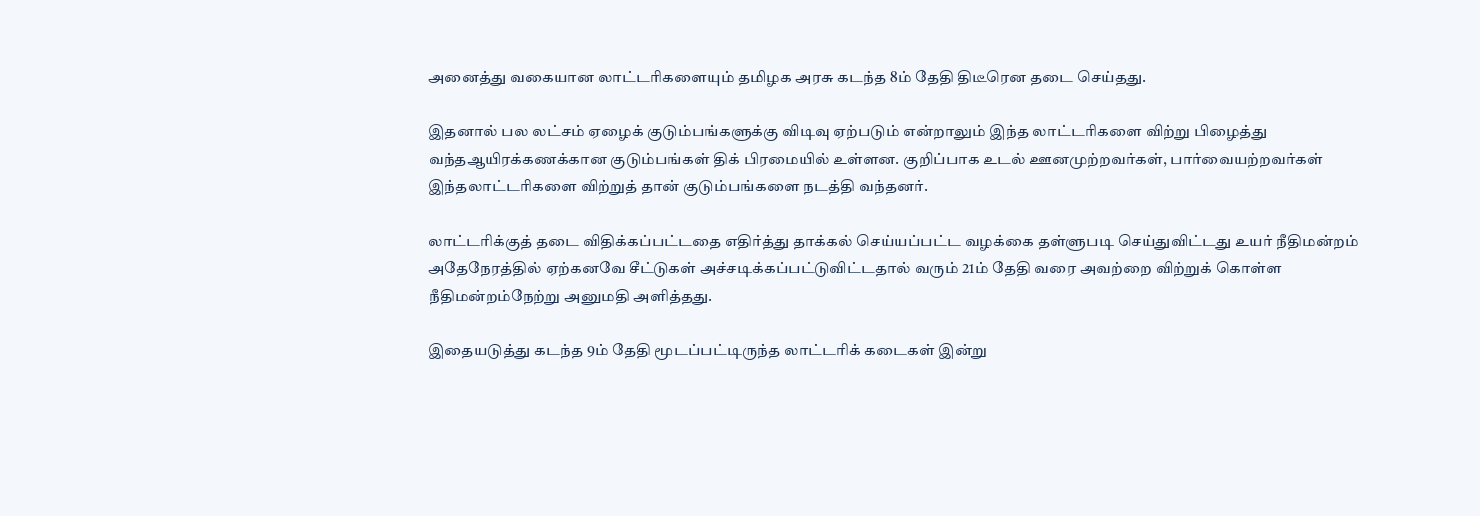அனைத்து வகையான லாட்டரிகளையும் தமிழக அரசு கடந்த 8ம் தேதி திடீரென தடை செய்தது.

இதனால் பல லட்சம் ஏழைக் குடும்பங்களுக்கு விடிவு ஏற்படும் என்றாலும் இந்த லாட்டரிகளை விற்று பிழைத்து வந்தஆயிரக்கணக்கான குடும்பங்கள் திக் பிரமையில் உள்ளன. குறிப்பாக உடல் ஊனமுற்றவர்கள், பார்வையற்றவர்கள் இந்தலாட்டரிகளை விற்றுத் தான் குடும்பங்களை நடத்தி வந்தனர்.

லாட்டரிக்குத் தடை விதிக்கப்பட்டதை எதிர்த்து தாக்கல் செய்யப்பட்ட வழக்கை தள்ளுபடி செய்துவிட்டது உயர் நீதிமன்றம் அதேநேரத்தில் ஏற்கனவே சீட்டுகள் அச்சடிக்கப்பட்டுவிட்டதால் வரும் 21ம் தேதி வரை அவற்றை விற்றுக் கொள்ள நீதிமன்றம்நேற்று அனுமதி அளித்தது.

இதையடுத்து கடந்த 9ம் தேதி மூடப்பட்டிருந்த லாட்டரிக் கடைகள் இன்று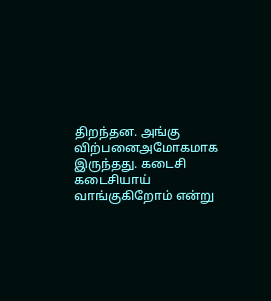திறந்தன. அங்கு விற்பனைஅமோகமாக இருந்தது. கடைசி கடைசியாய் வாங்குகிறோம் என்று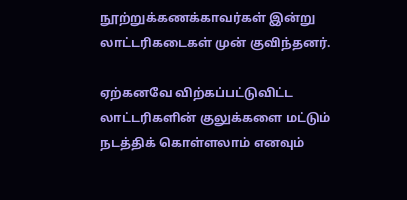நூற்றுக்கணக்காவர்கள் இன்று லாட்டரிகடைகள் முன் குவிந்தனர்.

ஏற்கனவே விற்கப்பட்டுவிட்ட லாட்டரிகளின் குலுக்களை மட்டும் நடத்திக் கொள்ளலாம் எனவும்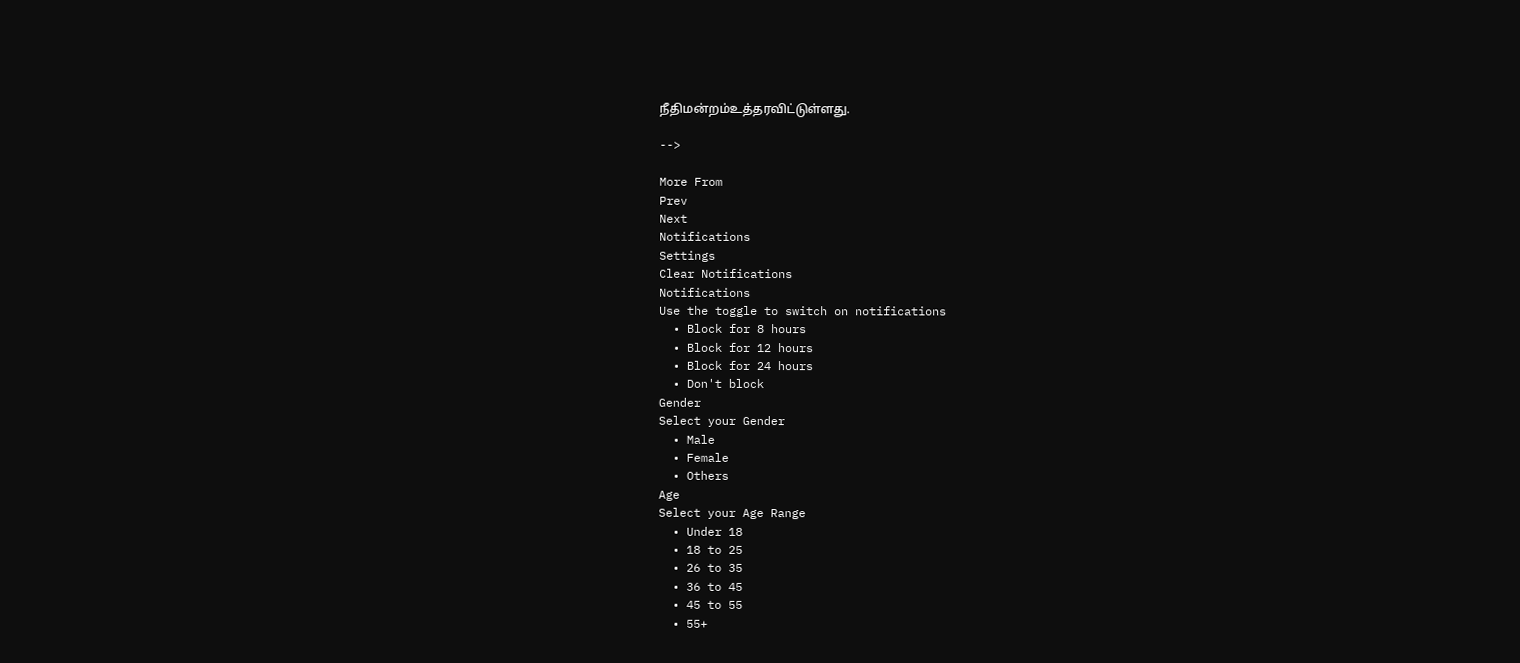நீதிமன்றம்உத்தரவிட்டுள்ளது.

-->

More From
Prev
Next
Notifications
Settings
Clear Notifications
Notifications
Use the toggle to switch on notifications
  • Block for 8 hours
  • Block for 12 hours
  • Block for 24 hours
  • Don't block
Gender
Select your Gender
  • Male
  • Female
  • Others
Age
Select your Age Range
  • Under 18
  • 18 to 25
  • 26 to 35
  • 36 to 45
  • 45 to 55
  • 55+